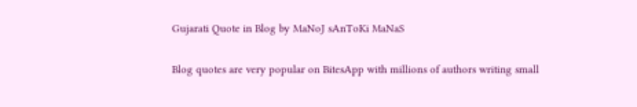Gujarati Quote in Blog by MaNoJ sAnToKi MaNaS

Blog quotes are very popular on BitesApp with millions of authors writing small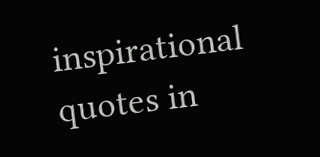inspirational quotes in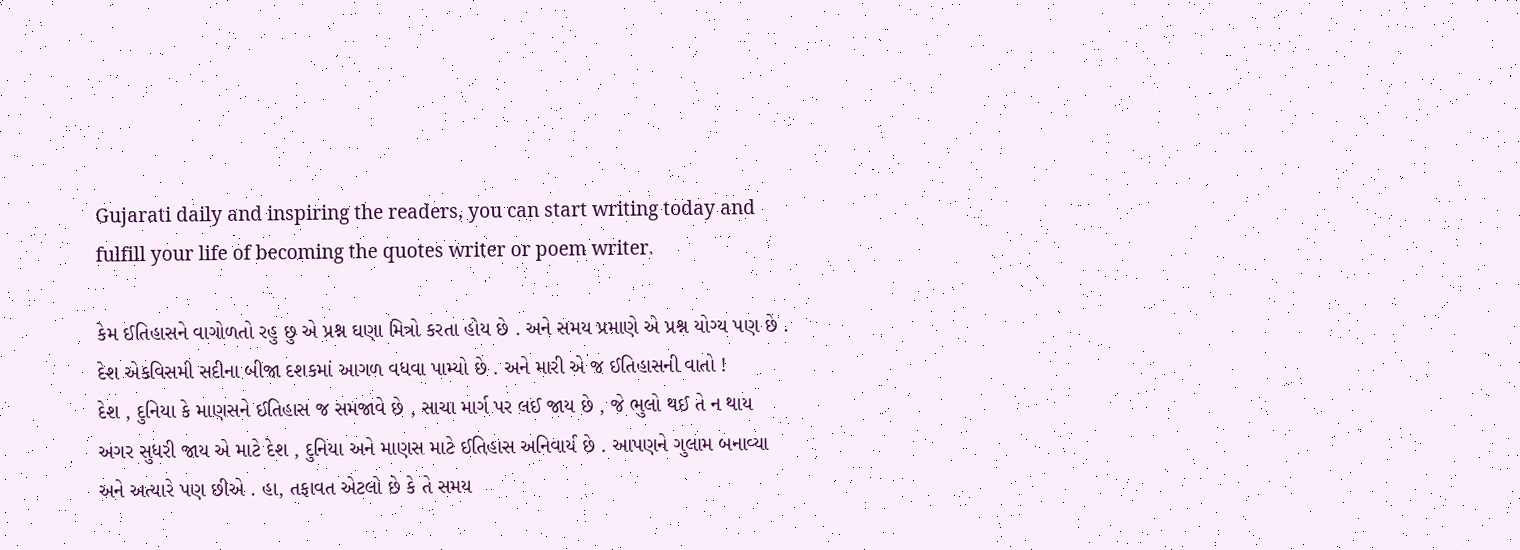Gujarati daily and inspiring the readers, you can start writing today and fulfill your life of becoming the quotes writer or poem writer.

કેમ ઈતિહાસને વાગોળતો રહુ છુ એ પ્રશ્ન ઘણા મિત્રો કરતા હોય છે . અને સમય પ્રમાણે એ પ્રશ્ન યોગ્ય પણ છે . દેશ એકવિસમી સદીના બીજા દશકમાં આગળ વધવા પામ્યો છે . અને મારી એ જ ઈતિહાસની વાતો !
દેશ , દુનિયા કે માણસને ઈતિહાસ જ સમજાવે છે , સાચા માર્ગ પર લઈ જાય છે , જે ભુલો થઈ તે ન થાય અગર સુધરી જાય એ માટે દેશ , દુનિયા અને માણસ માટે ઈતિહાસ અનિવાર્ય છે . આપણને ગુલામ બનાવ્યા અને અત્યારે પણ છીએ . હા, તફાવત એટલો છે કે તે સમય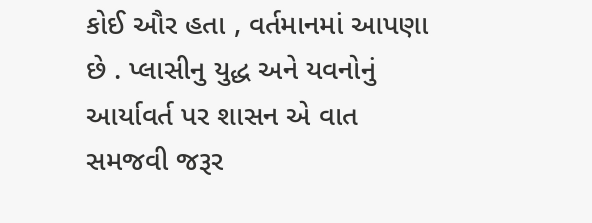કોઈ ઔર હતા , વર્તમાનમાં આપણા છે . પ્લાસીનુ યુદ્ધ અને યવનોનું આર્યાવર્ત પર શાસન એ વાત સમજવી જરૂર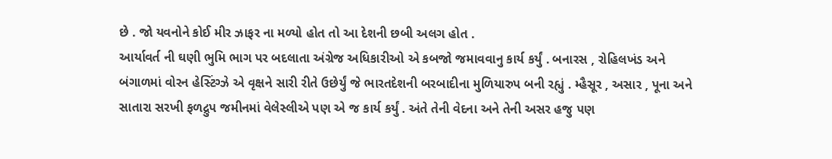છે . જો યવનોને કોઈ મીર ઝાફર ના મળ્યો હોત તો આ દેશની છબી અલગ હોત .
આર્યાવર્ત ની ઘણી ભુમિ ભાગ પર બદલાતા અંગ્રેજ અધિકારીઓ એ કબજો જમાવવાનુ કાર્ય કર્યું . બનારસ , રોહિલખંડ અને બંગાળમાં વોરન હેસ્ટિંગ્ઝે એ વૃક્ષને સારી રીતે ઉછેર્યું જે ભારતદેશની બરબાદીના મુળિયારુપ બની રહ્યું . મ્હૈસૂર , અસાર , પૂના અને સાતારા સરખી ફળદ્રુપ જમીનમાં વેલેસ્લીએ પણ એ જ કાર્ય કર્યું . અંતે તેની વેદના અને તેની અસર હજુ પણ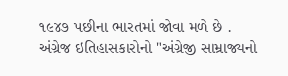૧૯૪૭ પછીના ભારતમાં જોવા મળે છે .
અંગ્રેજ ઇતિહાસકારોનો "અંગ્રેજી સામ્રાજ્યનો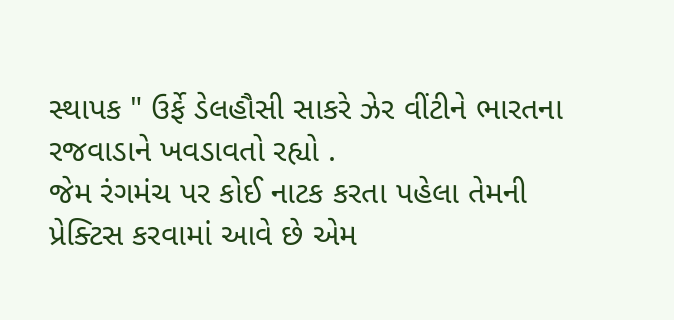સ્થાપક " ઉર્ફે ડેલહૌસી સાકરે ઝેર વીંટીને ભારતના રજવાડાને ખવડાવતો રહ્યો .
જેમ રંગમંચ પર કોઈ નાટક કરતા પહેલા તેમની પ્રેક્ટિસ કરવામાં આવે છે એમ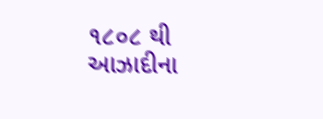૧૮૦૮ થી આઝાદીના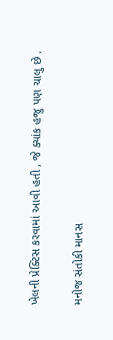ખેલની પ્રેક્ટિસ કરવામાં આવી હતી , જે ક્યાંક હજુ પણ ચાલુ છે .

મનોજ સંતોકી માનસ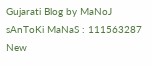Gujarati Blog by MaNoJ sAnToKi MaNaS : 111563287
New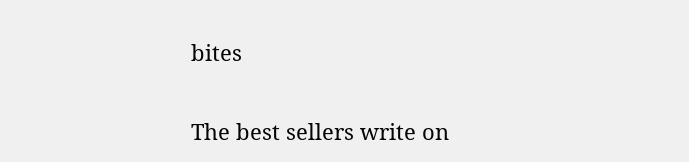bites

The best sellers write on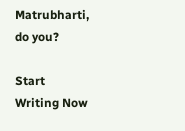Matrubharti, do you?

Start Writing Now